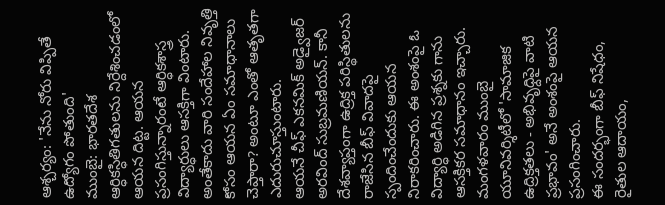ఆశ్చర్యం: 'నేను నోరు విప్పితే ఉద్యోగం పోతుంది'
ముంబై: భారతదేశ ఆర్ధికస్ధితిగతులను నిర్దేశించడంలో ఆయన దిట్ట. ఆయన ప్రసంగిస్తున్నారంటే ఆర్ధికశాస్త్ర విద్యార్ధులు ఆసక్తిగా వింటారు. అంతేకాదు వారి సందేహాల నివృత్తి కోసం ఆయన ఏం సమాధానాలు చెప్తారా? అంటూ ఎంతో ఆతృతగా ఎదురుచూస్తుంటారు.
ఆయనే చీఫ్ ఎకనమిక్ అడ్వైజర్ అరవింద్ సుబ్రమణియన్. కానీ దేశవ్యాప్తంగా ఉద్రిక్త పరిస్థితులను రాజేసిన బీఫ్ వివాదపై స్పందించేందుకు ఆయన నిరాకరించారు. ఈ అంశంపై ఓ విద్యార్ధి అడిగిన ప్రశ్నకు గాను ఆసక్తికర సమాధానం ఇచ్చారు. మంగళవారం ముంబై యూనివర్శిటీలో 'సామాజిక ఉద్రిక్తతలు - అభివృధ్దిపై వాటి ప్రభావం' అనే అంశంపై ఆయన ప్రసంగించారు.
ఈ సందర్భంగా బీఫ్ నిషేధం, రైతుల ఆదాయం,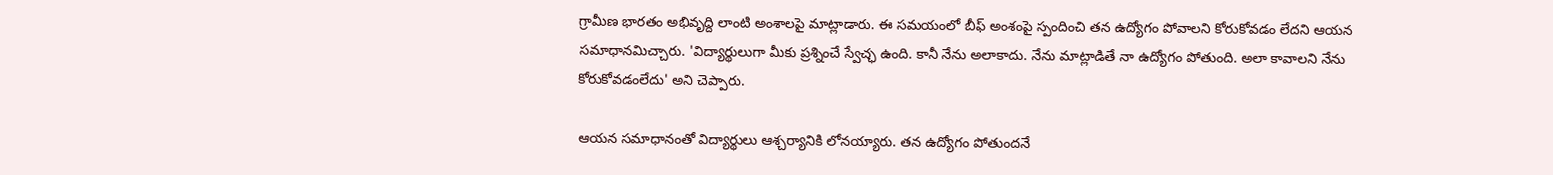గ్రామీణ భారతం అభివృద్ది లాంటి అంశాలపై మాట్లాడారు. ఈ సమయంలో బీఫ్ అంశంపై స్పందించి తన ఉద్యోగం పోవాలని కోరుకోవడం లేదని ఆయన సమాధానమిచ్చారు. 'విద్యార్థులుగా మీకు ప్రశ్నించే స్వేచ్ఛ ఉంది. కానీ నేను అలాకాదు. నేను మాట్లాడితే నా ఉద్యోగం పోతుంది. అలా కావాలని నేను కోరుకోవడంలేదు' అని చెప్పారు.

ఆయన సమాధానంతో విద్యార్థులు ఆశ్చర్యానికి లోనయ్యారు. తన ఉద్యోగం పోతుందనే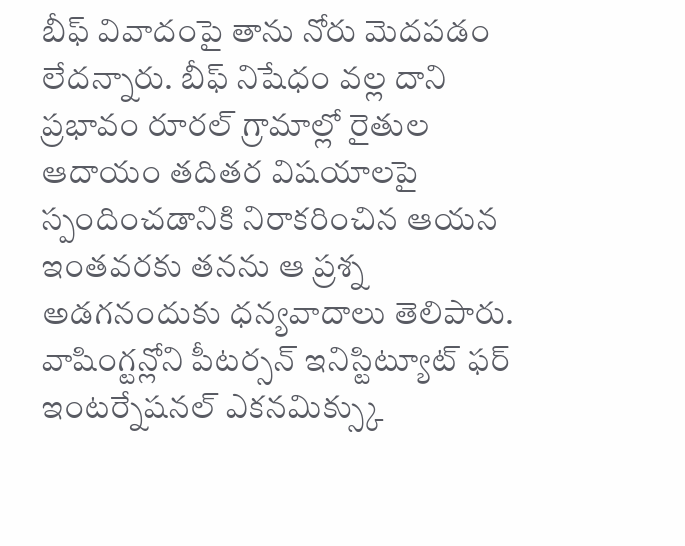బీఫ్ వివాదంపై తాను నోరు మెదపడం లేదన్నారు. బీఫ్ నిషేధం వల్ల దాని ప్రభావం రూరల్ గ్రామాల్లో రైతుల ఆదాయం తదితర విషయాలపై స్పందించడానికి నిరాకరించిన ఆయన ఇంతవరకు తనను ఆ ప్రశ్న అడగనందుకు ధన్యవాదాలు తెలిపారు.
వాషింగ్టన్లోని పీటర్సన్ ఇనిస్టిట్యూట్ ఫర్ ఇంటర్నేషనల్ ఎకనమిక్స్కు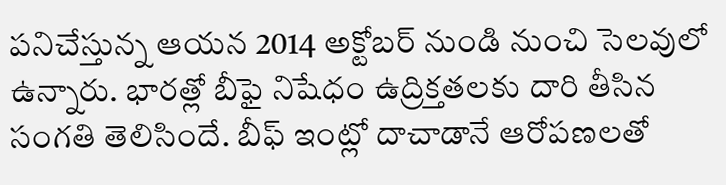పనిచేస్తున్న ఆయన 2014 అక్టోబర్ నుండి నుంచి సెలవులో ఉన్నారు. భారత్లో బీఫై నిషేధం ఉద్రిక్తతలకు దారి తీసిన సంగతి తెలిసిందే. బీఫ్ ఇంట్లో దాచాడానే ఆరోపణలతో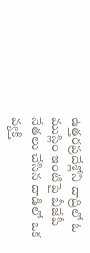ఉత్తరప్రదేశ్లోని దాద్రిలో ఓ ముస్లిం ఇంటిపై బీజేపీ నేతలు చేసిన దాడిలో ఒక వ్యక్తి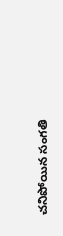చనిపోయిన సంగతి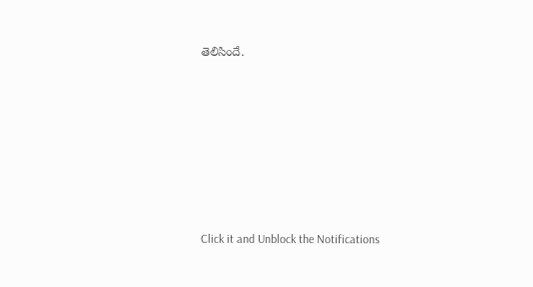తెలిసిందే.












Click it and Unblock the Notifications